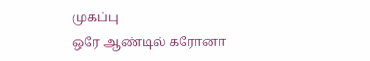முகப்பு
ஒரே ஆண்டில் கரோனா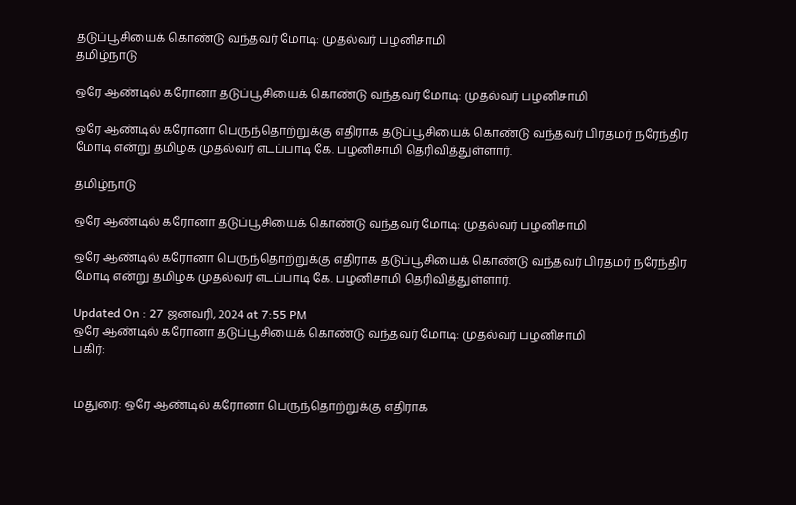தடுப்பூசியைக் கொண்டு வந்தவர் மோடி: முதல்வர் பழனிசாமி
தமிழ்நாடு

ஒரே ஆண்டில் கரோனா தடுப்பூசியைக் கொண்டு வந்தவர் மோடி: முதல்வர் பழனிசாமி

ஒரே ஆண்டில் கரோனா பெருந்தொற்றுக்கு எதிராக தடுப்பூசியைக் கொண்டு வந்தவர் பிரதமர் நரேந்திர மோடி என்று தமிழக முதல்வர் எடப்பாடி கே. பழனிசாமி தெரிவித்துள்ளார்.

தமிழ்நாடு

ஒரே ஆண்டில் கரோனா தடுப்பூசியைக் கொண்டு வந்தவர் மோடி: முதல்வர் பழனிசாமி

ஒரே ஆண்டில் கரோனா பெருந்தொற்றுக்கு எதிராக தடுப்பூசியைக் கொண்டு வந்தவர் பிரதமர் நரேந்திர மோடி என்று தமிழக முதல்வர் எடப்பாடி கே. பழனிசாமி தெரிவித்துள்ளார்.

Updated On : 27 ஜனவரி, 2024 at 7:55 PM
ஒரே ஆண்டில் கரோனா தடுப்பூசியைக் கொண்டு வந்தவர் மோடி: முதல்வர் பழனிசாமி
பகிர்:


மதுரை: ஒரே ஆண்டில் கரோனா பெருந்தொற்றுக்கு எதிராக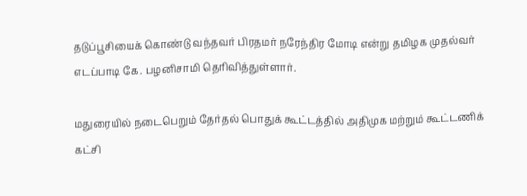தடுப்பூசியைக் கொண்டு வந்தவர் பிரதமர் நரேந்திர மோடி என்று தமிழக முதல்வர் எடப்பாடி கே. பழனிசாமி தெரிவித்துள்ளார்.

மதுரையில் நடைபெறும் தேர்தல் பொதுக் கூட்டத்தில் அதிமுக மற்றும் கூட்டணிக் கட்சி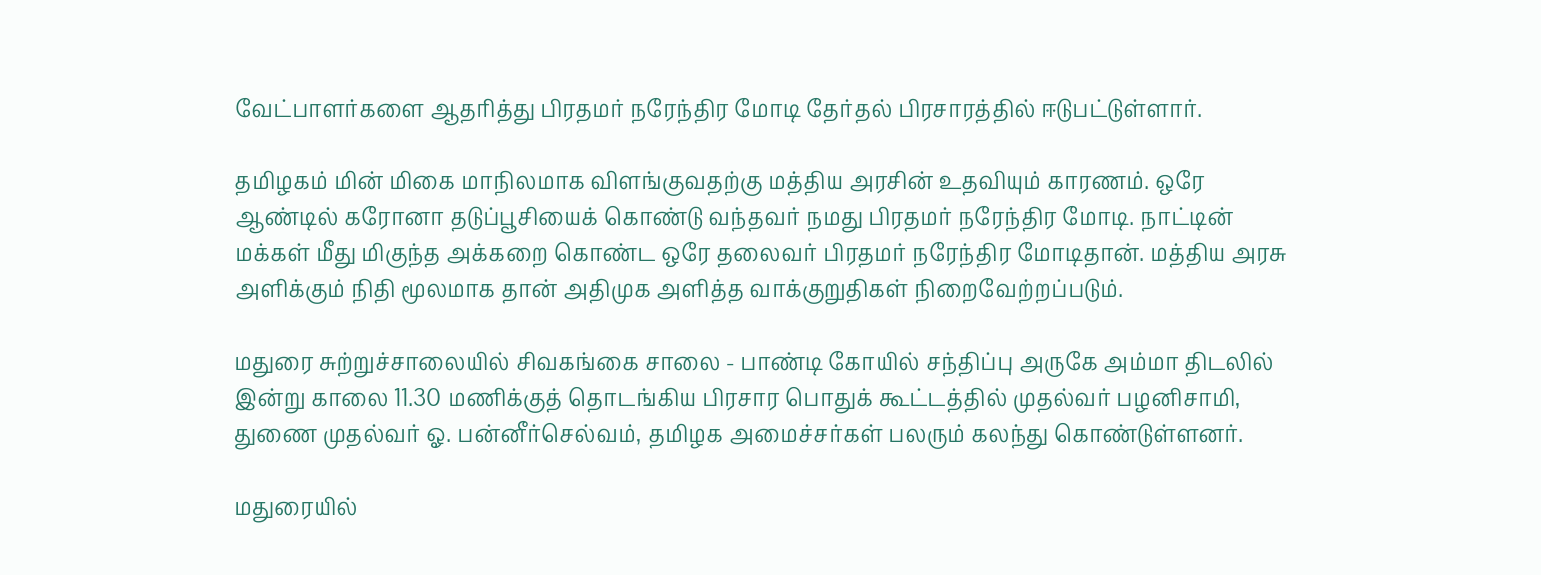வேட்பாளர்களை ஆதரித்து பிரதமர் நரேந்திர மோடி தேர்தல் பிரசாரத்தில் ஈடுபட்டுள்ளார்.

தமிழகம் மின் மிகை மாநிலமாக விளங்குவதற்கு மத்திய அரசின் உதவியும் காரணம். ஒரே ஆண்டில் கரோனா தடுப்பூசியைக் கொண்டு வந்தவர் நமது பிரதமர் நரேந்திர மோடி. நாட்டின் மக்கள் மீது மிகுந்த அக்கறை கொண்ட ஒரே தலைவர் பிரதமர் நரேந்திர மோடிதான். மத்திய அரசு அளிக்கும் நிதி மூலமாக தான் அதிமுக அளித்த வாக்குறுதிகள் நிறைவேற்றப்படும்.

மதுரை சுற்றுச்சாலையில் சிவகங்கை சாலை - பாண்டி கோயில் சந்திப்பு அருகே அம்மா திடலில் இன்று காலை 11.30 மணிக்குத் தொடங்கிய பிரசார பொதுக் கூட்டத்தில் முதல்வர் பழனிசாமி, துணை முதல்வர் ஓ. பன்னீர்செல்வம், தமிழக அமைச்சர்கள் பலரும் கலந்து கொண்டுள்ளனர்.

மதுரையில்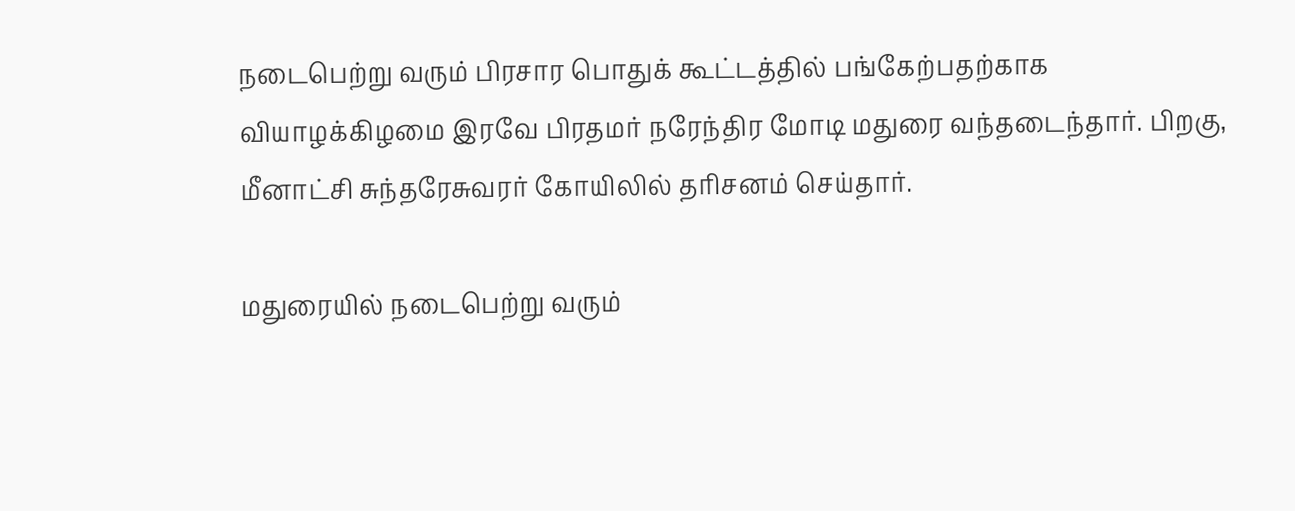நடைபெற்று வரும் பிரசார பொதுக் கூட்டத்தில் பங்கேற்பதற்காக வியாழக்கிழமை இரவே பிரதமர் நரேந்திர மோடி மதுரை வந்தடைந்தார். பிறகு, மீனாட்சி சுந்தரேசுவரர் கோயிலில் தரிசனம் செய்தார்.

மதுரையில் நடைபெற்று வரும்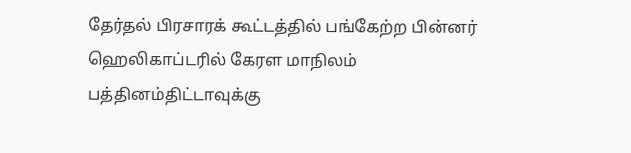தேர்தல் பிரசாரக் கூட்டத்தில் பங்கேற்ற பின்னர் ஹெலிகாப்டரில் கேரள மாநிலம் பத்தினம்திட்டாவுக்கு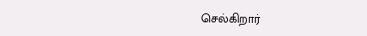செல்கிறார்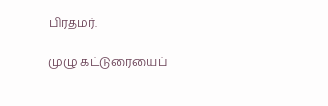பிரதமர்.

முழு கட்டுரையைப்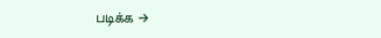படிக்க →